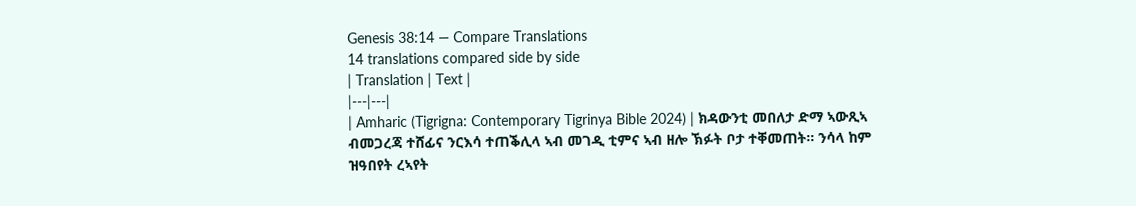Genesis 38:14 — Compare Translations
14 translations compared side by side
| Translation | Text |
|---|---|
| Amharic (Tigrigna: Contemporary Tigrinya Bible 2024) | ክዳውንቲ መበለታ ድማ ኣውጺኣ ብመጋረጃ ተሸፊና ንርእሳ ተጠቕሊላ ኣብ መገዲ ቲምና ኣብ ዘሎ ኽፉት ቦታ ተቐመጠት። ንሳላ ከም ዝዓበየት ረኣየት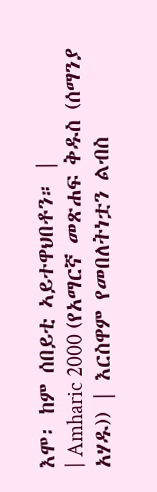እሞ፡ ከም ሰበይቲ ኣይተዋህበቶን። |
| Amharic 2000 (የአማርኛ መጽሐፍ ቅዱስ (ሰማንያ አሃዱ)) | እርስዋም የመበለትነቷን ልብስ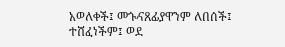አወለቀች፤ መጐናጸፊያዋንም ለበሰች፤ ተሸፈነችም፤ ወደ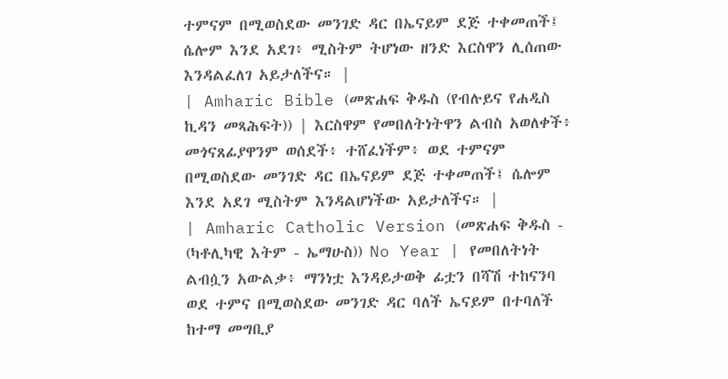ተምናም በሚወስደው መንገድ ዳር በኤናይም ደጅ ተቀመጠች፤ ሴሎም እንደ አደገ፥ ሚስትም ትሆነው ዘንድ እርስዋን ሊሰጠው እንዳልፈለገ አይታለችና። |
| Amharic Bible (መጽሐፍ ቅዱስ (የብሉይና የሐዲስ ኪዳን መጻሕፍት)) | እርስዋም የመበለትነትዋን ልብስ አወለቀች፥ መጎናጸፊያዋንም ወሰደች፥ ተሸፈነችም፥ ወደ ተምናም በሚወስደው መንገድ ዳር በኤናይም ደጅ ተቀመጠች፤ ሴሎም እንደ አደገ ሚስትም እንዳልሆነችው አይታለችና። |
| Amharic Catholic Version (መጽሐፍ ቅዱስ - (ካቶሊካዊ እትም - ኤማሁስ)) No Year | የመበለትነት ልብሷን አውልቃ፥ ማንነቷ እንዳይታወቅ ፊቷን በሻሽ ተከናንባ ወደ ተምና በሚወስደው መንገድ ዳር ባለች ኤናይም በተባለች ከተማ መግቢያ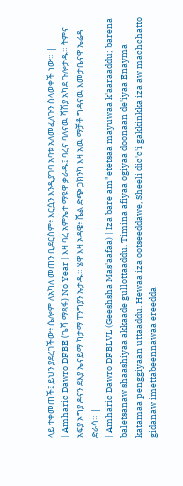ላይ ተቀመጠች፤ ይህን ያደረገችው፥ ሴሎም ለአካለ መጠን ቢደርስም፥ እርሷን እንዲያገባ አባቱ አለመፈለጉን ስላወቀች ነው። |
| Amharic Dawro DFBE (ጌሻ ማጻፋ) No Year | እዛ ባረ አምኤተ ማዩዋ ቃራዱ፤ ባረና ባለናዉ ሻሽያ አካደ ጉሎታዱ። ትምና አፍያ ኦግያ ዶናን ደእያ ኤናይማ ካታማ ፐንግያን ኡታዱ። ሄዋ እዛ ኦዳዌ፥ ሼል ድጭ ጋክንካ እዛ አዉ ማቻቶ ግዳናዉ እመታቤናዋ ኤሬዳ ድራሳ። |
| Amharic Dawro DFBLVL (Geeshsha Mas'aafaa) | Iza bare am"etetsaa mayuwaa k'aaraaddu; barena baletsanaw shaashiyaa akkaade gullottaaddu. Timina afiyaa ogiyaa doonaan de'iyaa Enayma katamaa penggiyaan uttaaddu. Hewaa iza ootseeddawe, Sheeli dic'c'i gakkinkka iza aw machchatto gidanaw imettabeennawaa ereedda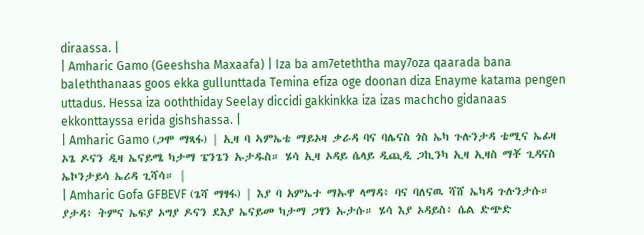diraassa. |
| Amharic Gamo (Geeshsha Maxaafa) | Iza ba am7eteththa may7oza qaarada bana baleththanaas goos ekka gullunttada Temina efiza oge doonan diza Enayme katama pengen uttadus. Hessa iza ooththiday Seelay diccidi gakkinkka iza izas machcho gidanaas ekkonttayssa erida gishshassa. |
| Amharic Gamo (ጋሞ ማጻፋ) | ኢዛ ባ ኣምኤቴ ማይኦዛ ቃራዳ ባና ባሌናስ ጎስ ኤካ ጉሉንታዳ ቴሚና ኤፊዛ ኦጌ ዶናን ዲዛ ኤናይሜ ካታማ ፔንጌን ኡታዱስ። ሄሳ ኢዛ ኦዳይ ሴላይ ዲጪዲ ጋኪንካ ኢዛ ኢዛስ ማቾ ጊዳናስ ኤኮንታይሳ ኤሪዳ ጊሻሳ። |
| Amharic Gofa GFBEVF (ጌሻ ማፃፋ) | እያ ባ አምኤተ ማኡዋ ላማዳ፥ ባና ባለናዉ ሻሸ ኤካዳ ጉሉንታሱ። ያታዳ፥ ትምና ኤፍያ ኦግያ ዶናን ደእያ ኤናይመ ካታማ ጋፃን ኡታሱ። ሄሳ እያ ኦዳይስ፥ ሴል ድጭድ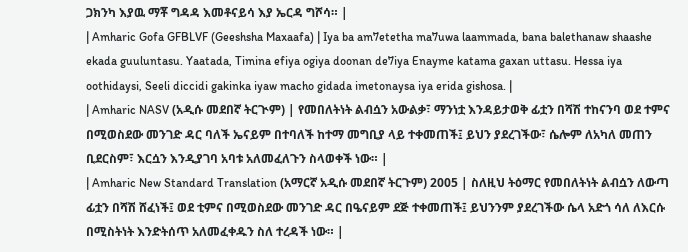ጋክንካ እያዉ ማቾ ግዳዳ እመቶናይሳ እያ ኤርዳ ግሾሳ። |
| Amharic Gofa GFBLVF (Geeshsha Maxaafa) | Iya ba am7etetha ma7uwa laammada, bana balethanaw shaashe ekada guuluntasu. Yaatada, Timina efiya ogiya doonan de7iya Enayme katama gaxan uttasu. Hessa iya oothidaysi, Seeli diccidi gakinka iyaw macho gidada imetonaysa iya erida gishosa. |
| Amharic NASV (አዲሱ መደበኛ ትርጒም) | የመበለትነት ልብሷን አውልቃ፣ ማንነቷ እንዳይታወቅ ፊቷን በሻሽ ተከናንባ ወደ ተምና በሚወስደው መንገድ ዳር ባለች ኤናይም በተባለች ከተማ መግቢያ ላይ ተቀመጠች፤ ይህን ያደረገችው፣ ሴሎም ለአካለ መጠን ቢደርስም፣ እርሷን እንዲያገባ አባቱ አለመፈለጉን ስላወቀች ነው። |
| Amharic New Standard Translation (አማርኛ አዲሱ መደበኛ ትርጉም) 2005 | ስለዚህ ትዕማር የመበለትነት ልብሷን ለውጣ ፊቷን በሻሽ ሸፈነች፤ ወደ ቲምና በሚወስደው መንገድ ዳር በዔናይም ደጅ ተቀመጠች፤ ይህንንም ያደረገችው ሴላ አድጎ ሳለ ለእርሱ በሚስትነት እንድትሰጥ አለመፈቀዱን ስለ ተረዳች ነው። |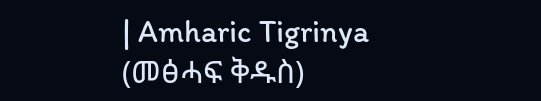| Amharic Tigrinya (መፅሓፍ ቅዱስ)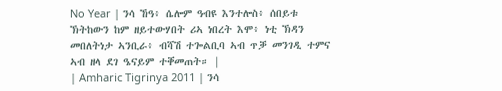No Year | ንሳ ኸዓ፥ ሴሎም ዓብዩ እንተሎስ፥ ሰበይቱ ኽትከውን ከም ዘይተውሃበት ሪኣ ነበረት እሞ፥ ነቲ ኽዳን መበለትነታ ኣንቢራ፥ ብሻሽ ተጐልቢባ ኣብ ጥቓ መንገዲ ተምና ኣብ ዘላ ደገ ዔናይም ተቐመጠት። |
| Amharic Tigrinya 2011 | ንሳ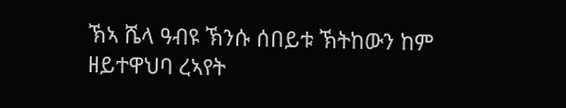ኽኣ ሼላ ዓብዩ ኽንሱ ሰበይቱ ኽትከውን ከም ዘይተዋህባ ረኣየት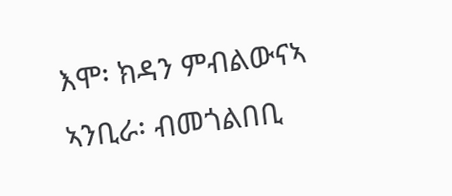እሞ፡ ክዳን ምብልውናኣ ኣንቢራ፡ ብመጎልበቢ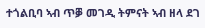ተጎልቢባ ኣብ ጥቓ መገዲ ትምናት ኣብ ዘላ ደገ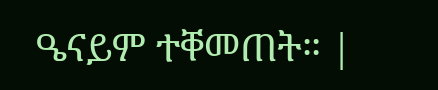ዔናይም ተቐመጠት። |